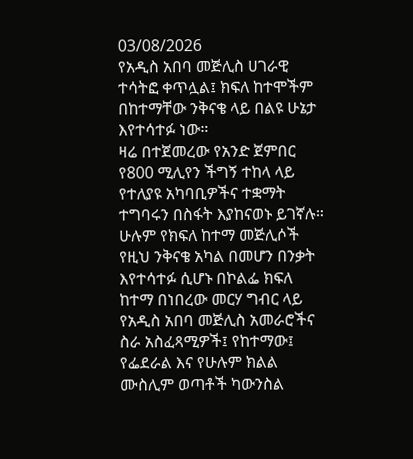03/08/2026
የአዲስ አበባ መጅሊስ ሀገራዊ ተሳትፎ ቀጥሏል፤ ክፍለ ከተሞችም በከተማቸው ንቅናቄ ላይ በልዩ ሁኔታ እየተሳተፉ ነው።
ዛሬ በተጀመረው የአንድ ጀምበር የ800 ሚሊየን ችግኝ ተከላ ላይ የተለያዩ አካባቢዎችና ተቋማት ተግባሩን በስፋት እያከናወኑ ይገኛሉ። ሁሉም የክፍለ ከተማ መጅሊሶች የዚህ ንቅናቄ አካል በመሆን በንቃት እየተሳተፉ ሲሆኑ በኮልፌ ክፍለ ከተማ በነበረው መርሃ ግብር ላይ የአዲስ አበባ መጅሊስ አመራሮችና ስራ አስፈጻሚዎች፤ የከተማው፤ የፌደራል እና የሁሉም ክልል ሙስሊም ወጣቶች ካውንስል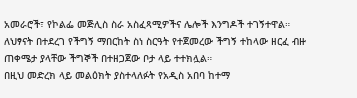አመራሮች፣ የኮልፌ መጅሊስ ስራ አስፈጻሚዎችና ሌሎች እንግዶች ተገኝተዋል።
ለህፃናት በተደረገ የችግኝ ማበርከት ስነ ስርዓት የተጀመረው ችግኝ ተከላው ዘርፈ ብዙ ጠቀሜታ ያላቸው ችግኞች በተዘጋጀው ቦታ ላይ ተተክሏል።
በዚህ መድረክ ላይ መልዕክት ያስተላለፉት የአዲስ አበባ ከተማ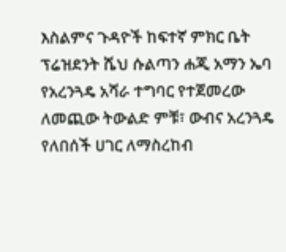እስልምና ጉዳዮች ከፍተኛ ምክር ቤት ፕሬዝደንት ሼህ ሱልጣን ሐጂ አማን ኤባ የአረንጓዴ አሻራ ተግባር የተጀመረው ለመጪው ትውልድ ምቹ፣ ውብና አረንጓዴ የለበሰች ሀገር ለማስረከብ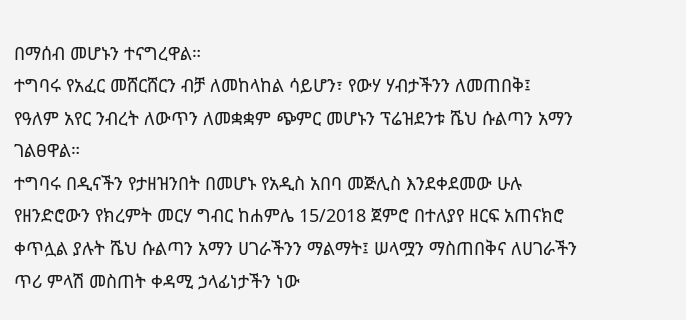በማሰብ መሆኑን ተናግረዋል።
ተግባሩ የአፈር መሸርሸርን ብቻ ለመከላከል ሳይሆን፣ የውሃ ሃብታችንን ለመጠበቅ፤ የዓለም አየር ንብረት ለውጥን ለመቋቋም ጭምር መሆኑን ፕሬዝደንቱ ሼህ ሱልጣን አማን ገልፀዋል።
ተግባሩ በዲናችን የታዘዝንበት በመሆኑ የአዲስ አበባ መጅሊስ እንደቀደመው ሁሉ የዘንድሮውን የክረምት መርሃ ግብር ከሐምሌ 15/2018 ጀምሮ በተለያየ ዘርፍ አጠናክሮ ቀጥሏል ያሉት ሼህ ሱልጣን አማን ሀገራችንን ማልማት፤ ሠላሟን ማስጠበቅና ለሀገራችን ጥሪ ምላሽ መስጠት ቀዳሚ ኃላፊነታችን ነው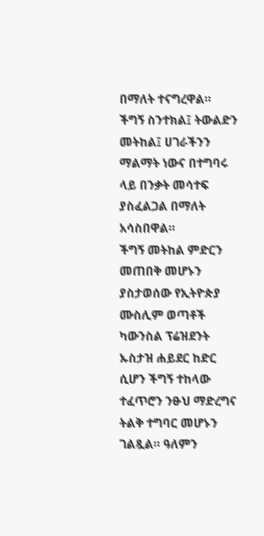በማለት ተናግረዋል።
ችግኝ ስንተክል፤ ትውልድን መትከል፤ ሀገራችንን ማልማት ነውና በተግባሩ ላይ በንቃት መሳተፍ ያስፈልጋል በማለት አሳስበዋል።
ችግኝ መትከል ምድርን መጠበቅ መሆኑን ያስታወሰው የኢትዮጵያ ሙስሊም ወጣቶች ካውንስል ፕሬዝደንት ኡስታዝ ሐይደር ከድር ሲሆን ችግኝ ተከላው ተፈጥሮን ንፁህ ማድረግና ትልቅ ተግባር መሆኑን ገልጿል። ዓለምን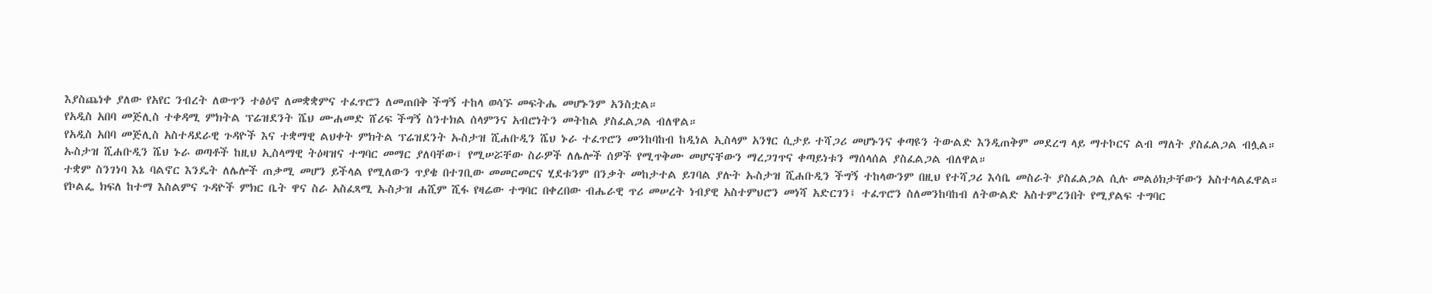እያስጨነቀ ያለው የአየር ንብረት ለውጥን ተፅዕኖ ለመቋቋምና ተፈጥሮን ለመጠበቅ ችግኝ ተከላ ወሳኙ መፍትሔ መሆኑንም አንስቷል።
የአዲስ አበባ መጅሊስ ተቀዳሚ ምክትል ፕሬዝደንት ሼህ ሙሐመድ ሸሪፍ ችግኝ ስንተክል ሰላምንና አብሮነትን መትከል ያስፈልጋል ብለዋል።
የአዲስ አበባ መጅሊስ አስተዳደራዊ ጉዳዮች እና ተቋማዊ ልህቀት ምክትል ፕሬዝደንት ኡስታዝ ሺሐቡዲን ሼህ ኑራ ተፈጥሮን መንከባከብ ከዲነል ኢስላም አንፃር ሲታይ ተሻጋሪ መሆኑንና ቀጣዩን ትውልድ እንዲጠቅም መደረግ ላይ ማተኮርና ልብ ማለት ያስፈልጋል ብሏል።
ኡስታዝ ሺሐቡዲን ሼህ ኑራ ወጣቶች ከዚህ ኢስላማዊ ትዕዛዝና ተግባር መማር ያለባቸው፤ የሚሠሯቸው ስራዎች ለሌሎች ሰዎች የሚጥቅሙ መሆናቸውን ማረጋገጥና ቀጣይነቱን ማሰላሰል ያስፈልጋል ብለዋል።
ተቋም ስንገነባ እኔ ባልኖር እንዴት ለሌሎች ጠቃሚ መሆን ይችላል የሚለውን ጥያቄ በተገቢው መመርመርና ሂደቱንም በንቃት መከታተል ይገባል ያሉት ኡስታዝ ሺሐቡዲን ችግኝ ተከላውንም በዚህ የተሻጋሪ እሳቤ መስራት ያስፈልጋል ሲሉ መልዕክታቸውን አስተላልፈዋል።
የኮልፌ ክፍለ ከተማ እስልምና ጉዳዮች ምክር ቤት ዋና ስራ አስፈጻሚ ኡስታዝ ሐሺም ሺፋ የዛሬው ተግባር በቀረበው ብሔራዊ ጥሪ መሠረት ነብያዊ አስተምህሮን መነሻ አድርገን፤ ተፈጥሮን ስለመንከባከብ ለትውልድ አስተምረንበት የሚያልፍ ተግባር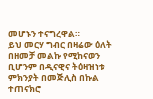መሆኑን ተናግረዋል።
ይህ መርሃ ግብር በዛሬው ዕለት በዘመቻ መልኩ የሚከናወን ቢሆንም በዲናዊና ትዕዛዝነቱ ምክንያት በመጅሊስ በኩል ተጠናክሮ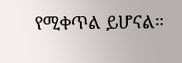የሚቀጥል ይሆናል።